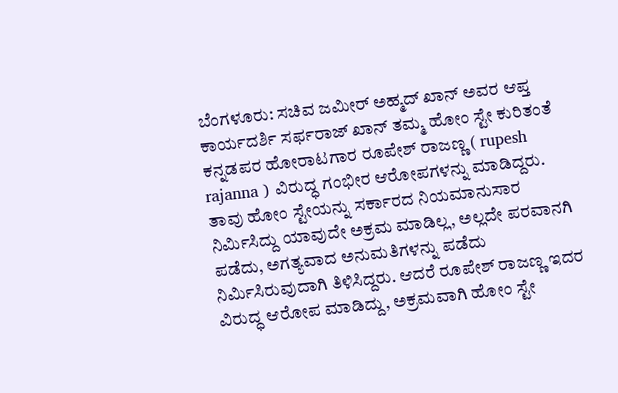ಬೆಂಗಳೂರು: ಸಚಿವ ಜಮೀರ್ ಅಹ್ಮದ್ ಖಾನ್ ಅವರ ಆಪ್ತ ಕಾರ್ಯದರ್ಶಿ ಸರ್ಫರಾಜ್ ಖಾನ್ ತಮ್ಮ ಹೋಂ ಸ್ಟೇ ಕುರಿತಂತೆ ಕನ್ನಡಪರ ಹೋರಾಟಗಾರ ರೂಪೇಶ್ ರಾಜಣ್ಣ ( rupesh rajanna ) ವಿರುದ್ಧ ಗಂಭೀರ ಆರೋಪಗಳನ್ನು ಮಾಡಿದ್ದರು.
ತಾವು ಹೋಂ ಸ್ಟೇಯನ್ನು ಸರ್ಕಾರದ ನಿಯಮಾನುಸಾರ ನಿರ್ಮಿಸಿದ್ದು ಯಾವುದೇ ಅಕ್ರಮ ಮಾಡಿಲ್ಲ, ಅಲ್ಲದೇ ಪರವಾನಗಿ ಪಡೆದು, ಅಗತ್ಯವಾದ ಅನುಮತಿಗಳನ್ನು ಪಡೆದು ನಿರ್ಮಿಸಿರುವುದಾಗಿ ತಿಳಿಸಿದ್ದರು. ಆದರೆ ರೂಪೇಶ್ ರಾಜಣ್ಣ ಇದರ ವಿರುದ್ಧ ಆರೋಪ ಮಾಡಿದ್ದು, ಅಕ್ರಮವಾಗಿ ಹೋಂ ಸ್ಟೇ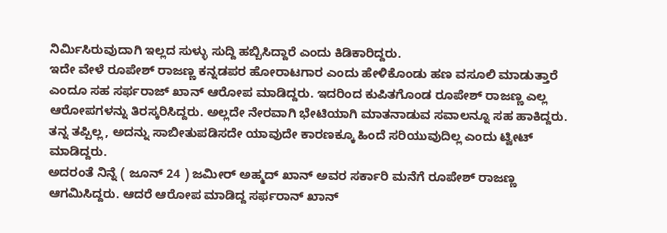ನಿರ್ಮಿಸಿರುವುದಾಗಿ ಇಲ್ಲದ ಸುಳ್ಳು ಸುದ್ದಿ ಹಬ್ಬಿಸಿದ್ದಾರೆ ಎಂದು ಕಿಡಿಕಾರಿದ್ದರು.
ಇದೇ ವೇಳೆ ರೂಪೇಶ್ ರಾಜಣ್ಣ ಕನ್ನಡಪರ ಹೋರಾಟಗಾರ ಎಂದು ಹೇಳಿಕೊಂಡು ಹಣ ವಸೂಲಿ ಮಾಡುತ್ತಾರೆ ಎಂದೂ ಸಹ ಸರ್ಫರಾಜ್ ಖಾನ್ ಆರೋಪ ಮಾಡಿದ್ದರು. ಇದರಿಂದ ಕುಪಿತಗೊಂಡ ರೂಪೇಶ್ ರಾಜಣ್ಣ ಎಲ್ಲ ಆರೋಪಗಳನ್ನು ತಿರಸ್ಕರಿಸಿದ್ದರು. ಅಲ್ಲದೇ ನೇರವಾಗಿ ಭೇಟಿಯಾಗಿ ಮಾತನಾಡುವ ಸವಾಲನ್ನೂ ಸಹ ಹಾಕಿದ್ದರು. ತನ್ನ ತಪ್ಪಿಲ್ಲ, ಅದನ್ನು ಸಾಬೀತುಪಡಿಸದೇ ಯಾವುದೇ ಕಾರಣಕ್ಕೂ ಹಿಂದೆ ಸರಿಯುವುದಿಲ್ಲ ಎಂದು ಟ್ವೀಟ್ ಮಾಡಿದ್ದರು.
ಅದರಂತೆ ನಿನ್ನೆ ( ಜೂನ್ 24 ) ಜಮೀರ್ ಅಹ್ಮದ್ ಖಾನ್ ಅವರ ಸರ್ಕಾರಿ ಮನೆಗೆ ರೂಪೇಶ್ ರಾಜಣ್ಣ ಆಗಮಿಸಿದ್ದರು. ಆದರೆ ಆರೋಪ ಮಾಡಿದ್ದ ಸರ್ಫರಾನ್ ಖಾನ್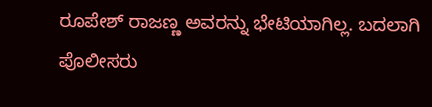ರೂಪೇಶ್ ರಾಜಣ್ಣ ಅವರನ್ನು ಭೇಟಿಯಾಗಿಲ್ಲ. ಬದಲಾಗಿ ಪೊಲೀಸರು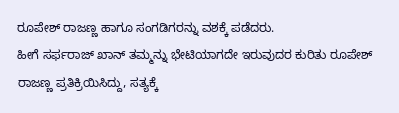ರೂಪೇಶ್ ರಾಜಣ್ಣ ಹಾಗೂ ಸಂಗಡಿಗರನ್ನು ವಶಕ್ಕೆ ಪಡೆದರು.
ಹೀಗೆ ಸರ್ಫರಾಜ್ ಖಾನ್ ತಮ್ಮನ್ನು ಭೇಟಿಯಾಗದೇ ಇರುವುದರ ಕುರಿತು ರೂಪೇಶ್ ರಾಜಣ್ಣ ಪ್ರತಿಕ್ರಿಯಿಸಿದ್ದು, ಸತ್ಯಕ್ಕೆ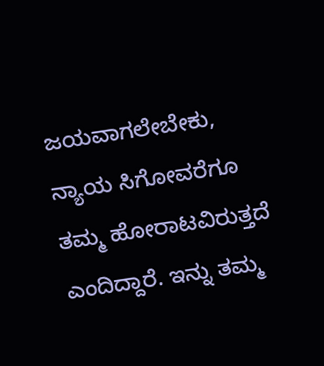ಜಯವಾಗಲೇಬೇಕು, ನ್ಯಾಯ ಸಿಗೋವರೆಗೂ ತಮ್ಮ ಹೋರಾಟವಿರುತ್ತದೆ ಎಂದಿದ್ದಾರೆ. ಇನ್ನು ತಮ್ಮ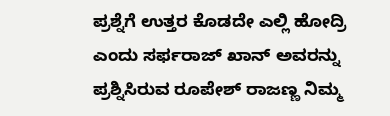ಪ್ರಶ್ನೆಗೆ ಉತ್ತರ ಕೊಡದೇ ಎಲ್ಲಿ ಹೋದ್ರಿ ಎಂದು ಸರ್ಫರಾಜ್ ಖಾನ್ ಅವರನ್ನು ಪ್ರಶ್ನಿಸಿರುವ ರೂಪೇಶ್ ರಾಜಣ್ಣ ನಿಮ್ಮ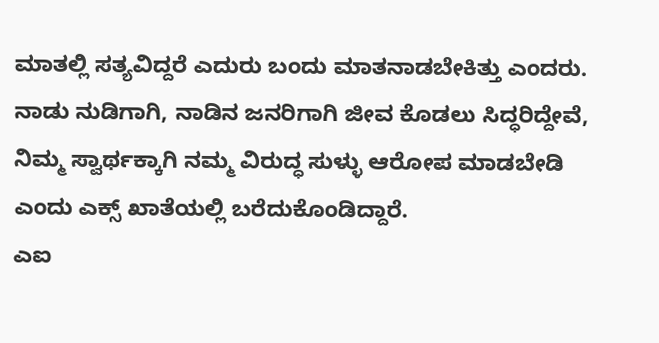ಮಾತಲ್ಲಿ ಸತ್ಯವಿದ್ದರೆ ಎದುರು ಬಂದು ಮಾತನಾಡಬೇಕಿತ್ತು ಎಂದರು. ನಾಡು ನುಡಿಗಾಗಿ, ನಾಡಿನ ಜನರಿಗಾಗಿ ಜೀವ ಕೊಡಲು ಸಿದ್ಧರಿದ್ದೇವೆ, ನಿಮ್ಮ ಸ್ವಾರ್ಥಕ್ಕಾಗಿ ನಮ್ಮ ವಿರುದ್ಧ ಸುಳ್ಳು ಆರೋಪ ಮಾಡಬೇಡಿ ಎಂದು ಎಕ್ಸ್ ಖಾತೆಯಲ್ಲಿ ಬರೆದುಕೊಂಡಿದ್ದಾರೆ.
ಎಐ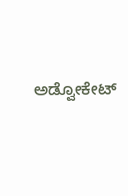ಅಡ್ವೋಕೇಟ್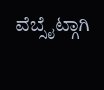ವೆಬ್ಸೈಟ್ಗಾಗಿ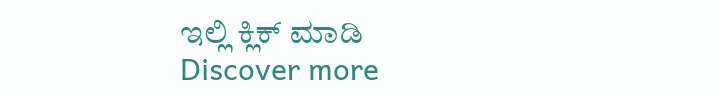ಇಲ್ಲಿ ಕ್ಲಿಕ್ ಮಾಡಿ
Discover more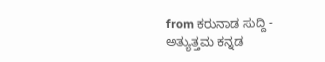from ಕರುನಾಡ ಸುದ್ದಿ - ಅತ್ಯುತ್ತಮ ಕನ್ನಡ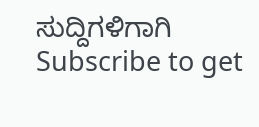ಸುದ್ದಿಗಳಿಗಾಗಿ
Subscribe to get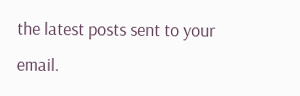the latest posts sent to your email.